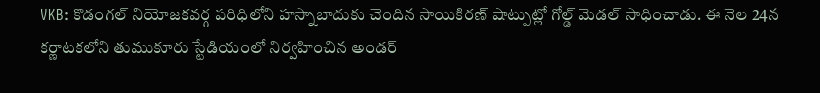VKB: కొడంగల్ నియోజకవర్గ పరిధిలోని హస్నాబాదుకు చెందిన సాయికిరణ్ షాట్పుట్లో గోల్డ్ మెడల్ సాధించాడు. ఈ నెల 24న కర్ణాటకలోని తుముకూరు స్టేడియంలో నిర్వహించిన అండర్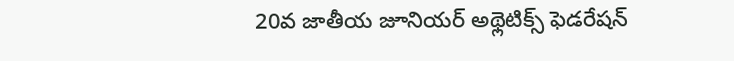20వ జాతీయ జూనియర్ అథ్లెటిక్స్ ఫెడరేషన్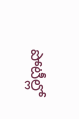పోటీల్లో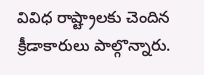వివిధ రాష్ట్రాలకు చెందిన క్రీడాకారులు పాల్గొన్నారు.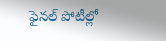ఫైనల్ పోటీల్లో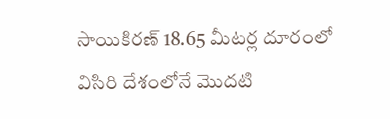సాయికిరణ్ 18.65 మీటర్ల దూరంలో విసిరి దేశంలోనే మొదటి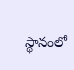స్థానంలో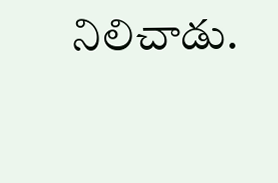నిలిచాడు.